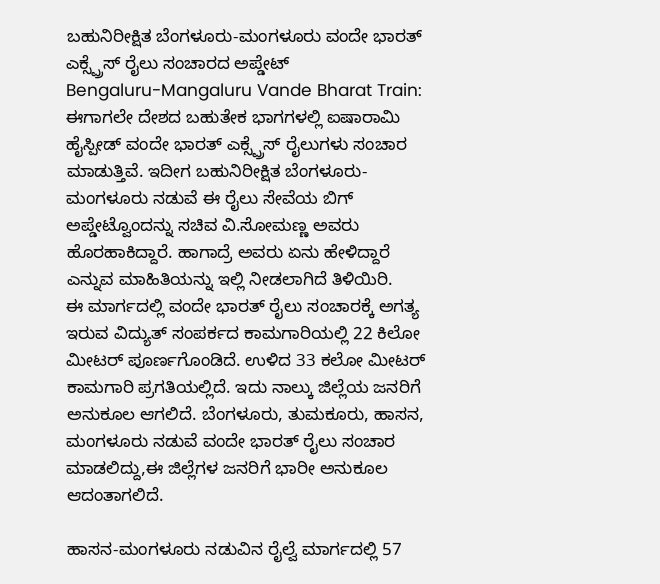ಬಹುನಿರೀಕ್ಷಿತ ಬೆಂಗಳೂರು-ಮಂಗಳೂರು ವಂದೇ ಭಾರತ್ ಎಕ್ಸ್ಪ್ರೆಸ್ ರೈಲು ಸಂಚಾರದ ಅಪ್ಡೇಟ್
Bengaluru-Mangaluru Vande Bharat Train: ಈಗಾಗಲೇ ದೇಶದ ಬಹುತೇಕ ಭಾಗಗಳಲ್ಲಿ ಐಷಾರಾಮಿ ಹೈಸ್ಪೀಡ್ ವಂದೇ ಭಾರತ್ ಎಕ್ಸ್ಪ್ರೆಸ್ ರೈಲುಗಳು ಸಂಚಾರ ಮಾಡುತ್ತಿವೆ. ಇದೀಗ ಬಹುನಿರೀಕ್ಷಿತ ಬೆಂಗಳೂರು-ಮಂಗಳೂರು ನಡುವೆ ಈ ರೈಲು ಸೇವೆಯ ಬಿಗ್ ಅಪ್ಡೇಟ್ವೊಂದನ್ನು ಸಚಿವ ವಿ.ಸೋಮಣ್ಣ ಅವರು ಹೊರಹಾಕಿದ್ದಾರೆ. ಹಾಗಾದ್ರೆ ಅವರು ಏನು ಹೇಳಿದ್ದಾರೆ ಎನ್ನುವ ಮಾಹಿತಿಯನ್ನು ಇಲ್ಲಿ ನೀಡಲಾಗಿದೆ ತಿಳಿಯಿರಿ.
ಈ ಮಾರ್ಗದಲ್ಲಿ ವಂದೇ ಭಾರತ್ ರೈಲು ಸಂಚಾರಕ್ಕೆ ಅಗತ್ಯ ಇರುವ ವಿದ್ಯುತ್ ಸಂಪರ್ಕದ ಕಾಮಗಾರಿಯಲ್ಲಿ 22 ಕಿಲೋ ಮೀಟರ್ ಪೂರ್ಣಗೊಂಡಿದೆ. ಉಳಿದ 33 ಕಲೋ ಮೀಟರ್ ಕಾಮಗಾರಿ ಪ್ರಗತಿಯಲ್ಲಿದೆ. ಇದು ನಾಲ್ಕು ಜಿಲ್ಲೆಯ ಜನರಿಗೆ ಅನುಕೂಲ ಆಗಲಿದೆ. ಬೆಂಗಳೂರು, ತುಮಕೂರು, ಹಾಸನ, ಮಂಗಳೂರು ನಡುವೆ ವಂದೇ ಭಾರತ್ ರೈಲು ಸಂಚಾರ ಮಾಡಲಿದ್ದು,ಈ ಜಿಲ್ಲೆಗಳ ಜನರಿಗೆ ಭಾರೀ ಅನುಕೂಲ ಆದಂತಾಗಲಿದೆ.

ಹಾಸನ-ಮಂಗಳೂರು ನಡುವಿನ ರೈಲ್ವೆ ಮಾರ್ಗದಲ್ಲಿ 57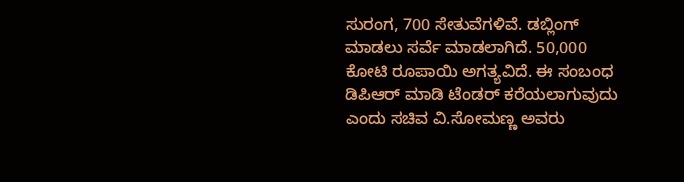ಸುರಂಗ, 700 ಸೇತುವೆಗಳಿವೆ. ಡಬ್ಲಿಂಗ್ ಮಾಡಲು ಸರ್ವೆ ಮಾಡಲಾಗಿದೆ. 50,000 ಕೋಟಿ ರೂಪಾಯಿ ಅಗತ್ಯವಿದೆ. ಈ ಸಂಬಂಧ ಡಿಪಿಆರ್ ಮಾಡಿ ಟೆಂಡರ್ ಕರೆಯಲಾಗುವುದು ಎಂದು ಸಚಿವ ವಿ.ಸೋಮಣ್ಣ ಅವರು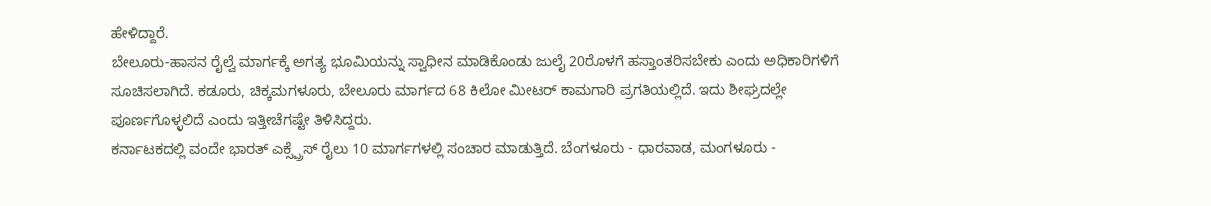ಹೇಳಿದ್ದಾರೆ.
ಬೇಲೂರು-ಹಾಸನ ರೈಲ್ವೆ ಮಾರ್ಗಕ್ಕೆ ಅಗತ್ಯ ಭೂಮಿಯನ್ನು ಸ್ವಾಧೀನ ಮಾಡಿಕೊಂಡು ಜುಲೈ 20ರೊಳಗೆ ಹಸ್ತಾಂತರಿಸಬೇಕು ಎಂದು ಅಧಿಕಾರಿಗಳಿಗೆ ಸೂಚಿಸಲಾಗಿದೆ. ಕಡೂರು, ಚಿಕ್ಕಮಗಳೂರು, ಬೇಲೂರು ಮಾರ್ಗದ 68 ಕಿಲೋ ಮೀಟರ್ ಕಾಮಗಾರಿ ಪ್ರಗತಿಯಲ್ಲಿದೆ. ಇದು ಶೀಘ್ರದಲ್ಲೇ ಪೂರ್ಣಗೊಳ್ಳಲಿದೆ ಎಂದು ಇತ್ತೀಚೆಗಷ್ಟೇ ತಿಳಿಸಿದ್ದರು.
ಕರ್ನಾಟಕದಲ್ಲಿ ವಂದೇ ಭಾರತ್ ಎಕ್ಸ್ಪ್ರೆಸ್ ರೈಲು 10 ಮಾರ್ಗಗಳಲ್ಲಿ ಸಂಚಾರ ಮಾಡುತ್ತಿದೆ. ಬೆಂಗಳೂರು - ಧಾರವಾಡ, ಮಂಗಳೂರು -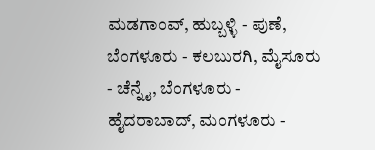ಮಡಗಾಂವ್, ಹುಬ್ಬಳ್ಳಿ - ಪುಣೆ, ಬೆಂಗಳೂರು - ಕಲಬುರಗಿ, ಮೈಸೂರು - ಚೆನ್ನೈ, ಬೆಂಗಳೂರು - ಹೈದರಾಬಾದ್, ಮಂಗಳೂರು -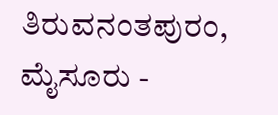ತಿರುವನಂತಪುರಂ, ಮೈಸೂರು -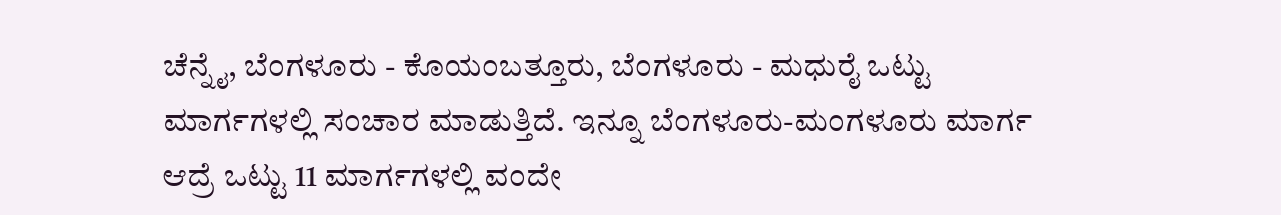ಚೆನ್ನೈ, ಬೆಂಗಳೂರು - ಕೊಯಂಬತ್ತೂರು, ಬೆಂಗಳೂರು - ಮಧುರೈ ಒಟ್ಟು ಮಾರ್ಗಗಳಲ್ಲಿ ಸಂಚಾರ ಮಾಡುತ್ತಿದೆ. ಇನ್ನೂ ಬೆಂಗಳೂರು-ಮಂಗಳೂರು ಮಾರ್ಗ ಆದ್ರೆ ಒಟ್ಟು 11 ಮಾರ್ಗಗಳಲ್ಲಿ ವಂದೇ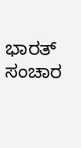ಭಾರತ್ ಸಂಚಾರ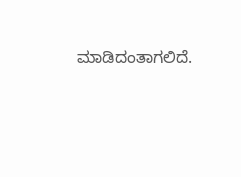ಮಾಡಿದಂತಾಗಲಿದೆ.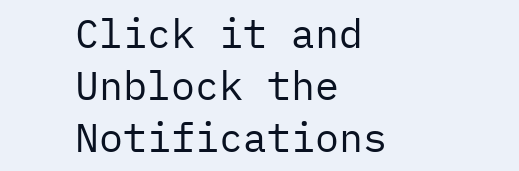Click it and Unblock the Notifications